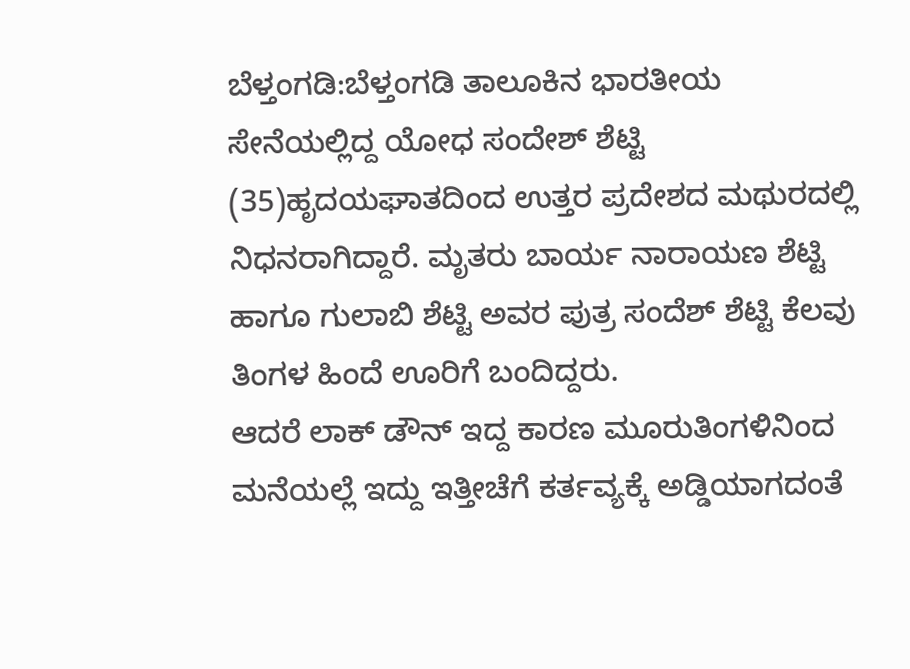ಬೆಳ್ತಂಗಡಿ:ಬೆಳ್ತಂಗಡಿ ತಾಲೂಕಿನ ಭಾರತೀಯ ಸೇನೆಯಲ್ಲಿದ್ದ ಯೋಧ ಸಂದೇಶ್ ಶೆಟ್ಟಿ (35)ಹೃದಯಘಾತದಿಂದ ಉತ್ತರ ಪ್ರದೇಶದ ಮಥುರದಲ್ಲಿ ನಿಧನರಾಗಿದ್ದಾರೆ. ಮೃತರು ಬಾರ್ಯ ನಾರಾಯಣ ಶೆಟ್ಟಿ ಹಾಗೂ ಗುಲಾಬಿ ಶೆಟ್ಟಿ ಅವರ ಪುತ್ರ ಸಂದೆಶ್ ಶೆಟ್ಟಿ ಕೆಲವು ತಿಂಗಳ ಹಿಂದೆ ಊರಿಗೆ ಬಂದಿದ್ದರು.
ಆದರೆ ಲಾಕ್ ಡೌನ್ ಇದ್ದ ಕಾರಣ ಮೂರುತಿಂಗಳಿನಿಂದ ಮನೆಯಲ್ಲೆ ಇದ್ದು ಇತ್ತೀಚೆಗೆ ಕರ್ತವ್ಯಕ್ಕೆ ಅಡ್ಡಿಯಾಗದಂತೆ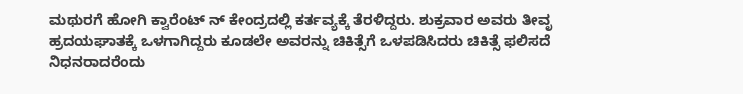ಮಥುರಗೆ ಹೋಗಿ ಕ್ವಾರೆಂಟ್ ನ್ ಕೇಂದ್ರದಲ್ಲಿ ಕರ್ತವ್ಯಕ್ಕೆ ತೆರಳಿದ್ದರು. ಶುಕ್ರವಾರ ಅವರು ತೀವೃ ಹ್ರದಯಘಾತಕ್ಕೆ ಒಳಗಾಗಿದ್ದರು ಕೂಡಲೇ ಅವರನ್ನು ಚಿಕಿತ್ಸೆಗೆ ಒಳಪಡಿಸಿದರು ಚಿಕಿತ್ಸೆ ಫಲಿಸದೆ ನಿಧನರಾದರೆಂದು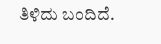ತಿಳಿದು ಬಂದಿದೆ.